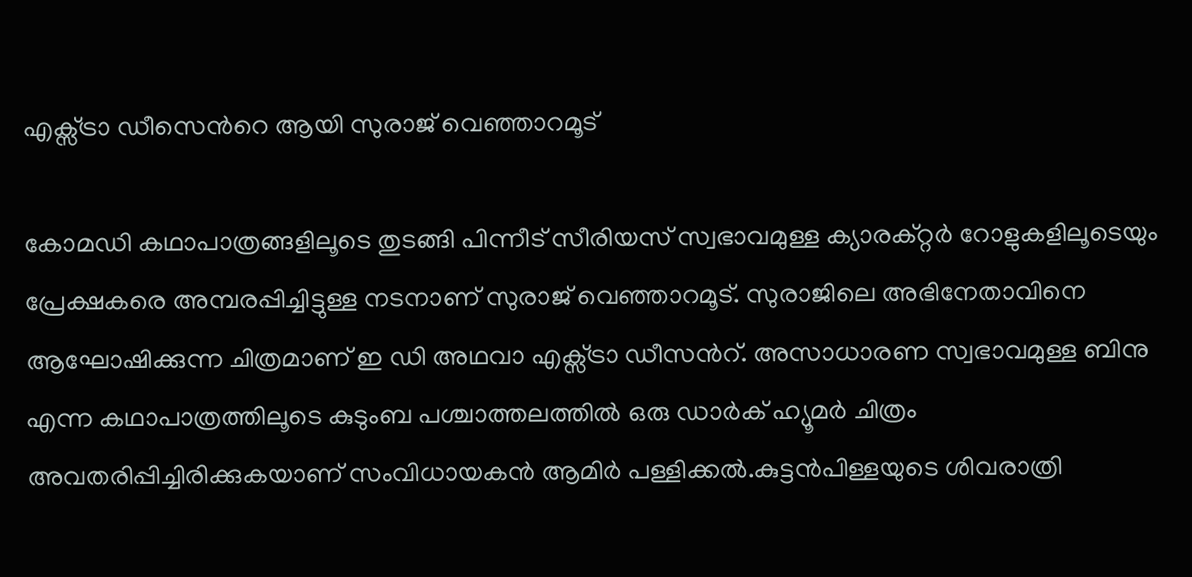എക്സ്ട്രാ ഡീസെൻറെ ആയി സുരാജ് വെഞ്ഞാറമൂട്

കോമഡി കഥാപാത്രങ്ങളിലൂടെ തുടങ്ങി പിന്നീട് സീരിയസ് സ്വഭാവമുള്ള ക്യാരക്റ്റര്‍ റോളുകളിലൂടെയും പ്രേക്ഷകരെ അമ്പരപ്പിച്ചിട്ടുള്ള നടനാണ് സുരാജ് വെഞ്ഞാറമൂട്. സുരാജിലെ അഭിനേതാവിനെ ആഘോഷിക്കുന്ന ചിത്രമാണ് ഇ ഡി അഥവാ എക്സ്ട്രാ ഡീസന്‍റ്. അസാധാരണ സ്വഭാവമുള്ള ബിനു എന്ന കഥാപാത്രത്തിലൂടെ കുടുംബ പശ്ചാത്തലത്തില്‍ ഒരു ഡാര്‍ക് ഹ്യൂമര്‍ ചിത്രം അവതരിപ്പിച്ചിരിക്കുകയാണ് സംവിധായകന്‍ ആമിര്‍ പള്ളിക്കല്‍.കുട്ടൻപിള്ളയുടെ ശിവരാത്രി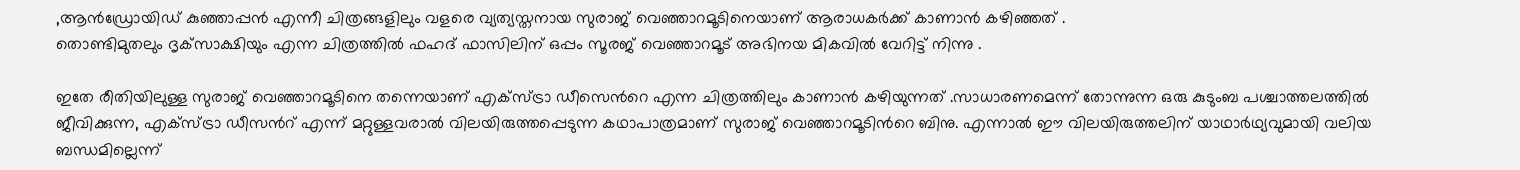,ആൻഡ്രോയിഡ് കുഞ്ഞാപ്പൻ എന്നീ ചിത്രങ്ങളിലും വളരെ വ്യത്യസ്തനായ സുരാജ് വെഞ്ഞാറമൂടിനെയാണ് ആരാധകർക്ക് കാണാൻ കഴിഞ്ഞത് .
തൊണ്ടിമുതലും ദൃക്‌സാക്ഷിയും എന്ന ചിത്രത്തിൽ ഫഹദ് ഫാസിലിന് ഒപ്പം സൂരജ് വെഞ്ഞാറമൂട് അഭിനയ മികവിൽ വേറിട്ട് നിന്നു .

ഇതേ രീതിയിലുള്ള സുരാജ് വെഞ്ഞാറമൂടിനെ തന്നെയാണ് എക്സ്ട്രാ ഡീസെൻറെ എന്ന ചിത്രത്തിലും കാണാൻ കഴിയുന്നത് .സാധാരണമെന്ന് തോന്നുന്ന ഒരു കുടുംബ പശ്ചാത്തലത്തില്‍ ജീവിക്കുന്ന, എക്സ്ട്രാ ഡീസന്‍റ് എന്ന് മറ്റുള്ളവരാല്‍ വിലയിരുത്തപ്പെടുന്ന കഥാപാത്രമാണ് സുരാജ് വെഞ്ഞാറമൂടിന്‍റെ ബിനു. എന്നാല്‍ ഈ വിലയിരുത്തലിന് യാഥാര്‍ഥ്യവുമായി വലിയ ബന്ധമില്ലെന്ന്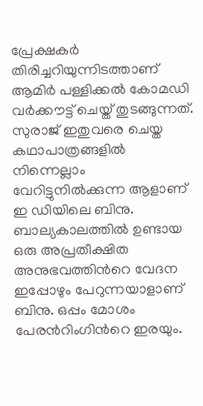പ്രേക്ഷകര്‍ തിരിച്ചറിയുന്നിടത്താണ് ആമിര്‍ പള്ളിക്കല്‍ കോമഡി വര്‍ക്കൗട്ട് ചെയ്ത് തുടങ്ങുന്നത്. സുരാജ് ഇതുവരെ ചെയ്ത കഥാപാത്രങ്ങളില്‍ നിന്നെല്ലാം വേറിട്ടുനില്‍ക്കുന്ന ആളാണ് ഇ ഡിയിലെ ബിനു. ബാല്യകാലത്തില്‍ ഉണ്ടായ ഒരു അപ്രതീക്ഷിത അനുഭവത്തിന്‍റെ വേദന ഇപ്പോഴും പേറുന്നയാളാണ് ബിനു. ഒപ്പം മോശം പേരന്‍റിംഗിന്‍റെ ഇരയും.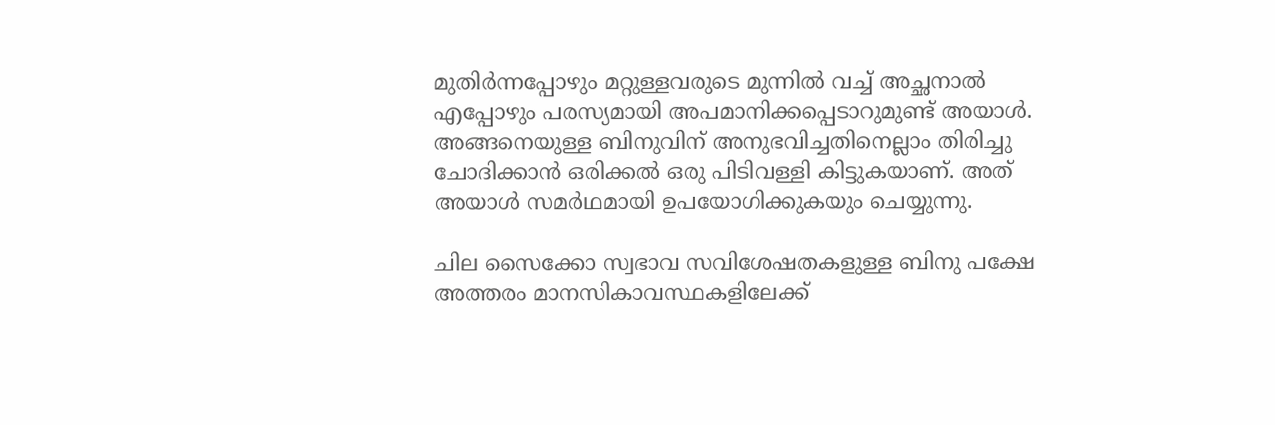മുതിര്‍ന്നപ്പോഴും മറ്റുള്ളവരുടെ മുന്നില്‍ വച്ച് അച്ഛനാല്‍ എപ്പോഴും പരസ്യമായി അപമാനിക്കപ്പെടാറുമുണ്ട് അയാള്‍. അങ്ങനെയുള്ള ബിനുവിന് അനുഭവിച്ചതിനെല്ലാം തിരിച്ചു ചോദിക്കാന്‍ ഒരിക്കല്‍ ഒരു പിടിവള്ളി കിട്ടുകയാണ്. അത് അയാള്‍ സമര്‍ഥമായി ഉപയോഗിക്കുകയും ചെയ്യുന്നു.

ചില സൈക്കോ സ്വഭാവ സവിശേഷതകളുള്ള ബിനു പക്ഷേ അത്തരം മാനസികാവസ്ഥകളിലേക്ക്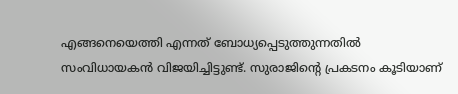എങ്ങനെയെത്തി എന്നത് ബോധ്യപ്പെടുത്തുന്നതില്‍ സംവിധായകന്‍ വിജയിച്ചിട്ടുണ്ട്. സുരാജിന്‍റെ പ്രകടനം കൂടിയാണ്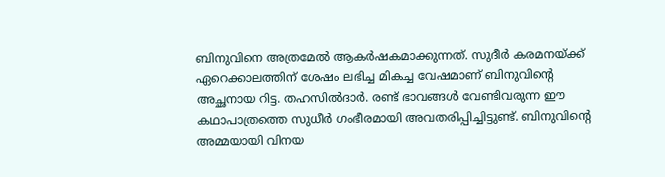ബിനുവിനെ അത്രമേല്‍ ആകർഷകമാക്കുന്നത്. സുദീര്‍ കരമനയ്ക്ക് ഏറെക്കാലത്തിന് ശേഷം ലഭിച്ച മികച്ച വേഷമാണ് ബിനുവിന്‍റെ അച്ഛനായ റിട്ട. തഹസില്‍ദാര്‍. രണ്ട് ഭാവങ്ങള്‍ വേണ്ടിവരുന്ന ഈ കഥാപാത്രത്തെ സുധീര്‍ ഗംഭീരമായി അവതരിപ്പിച്ചിട്ടുണ്ട്. ബിനുവിന്‍റെ അമ്മയായി വിനയ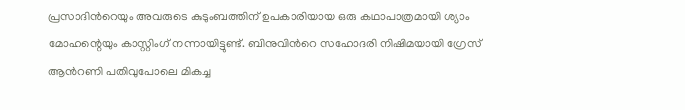പ്രസാദിന്‍റെയും അവരുടെ കുടുംബത്തിന് ഉപകാരിയായ ഒരു കഥാപാത്രമായി ശ്യാം മോഹന്റെയും കാസ്റ്റിംഗ് നന്നായിട്ടുണ്ട്. ബിനുവിന്‍റെ സഹോദരി നിഷിമയായി ഗ്രേസ് ആന്‍റണി പതിവുപോലെ മികച്ച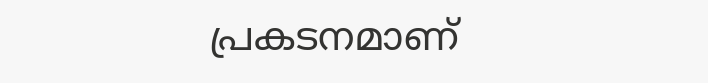പ്രകടനമാണ്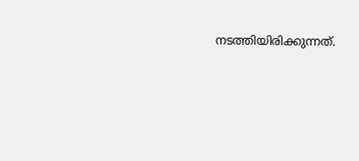നടത്തിയിരിക്കുന്നത്.